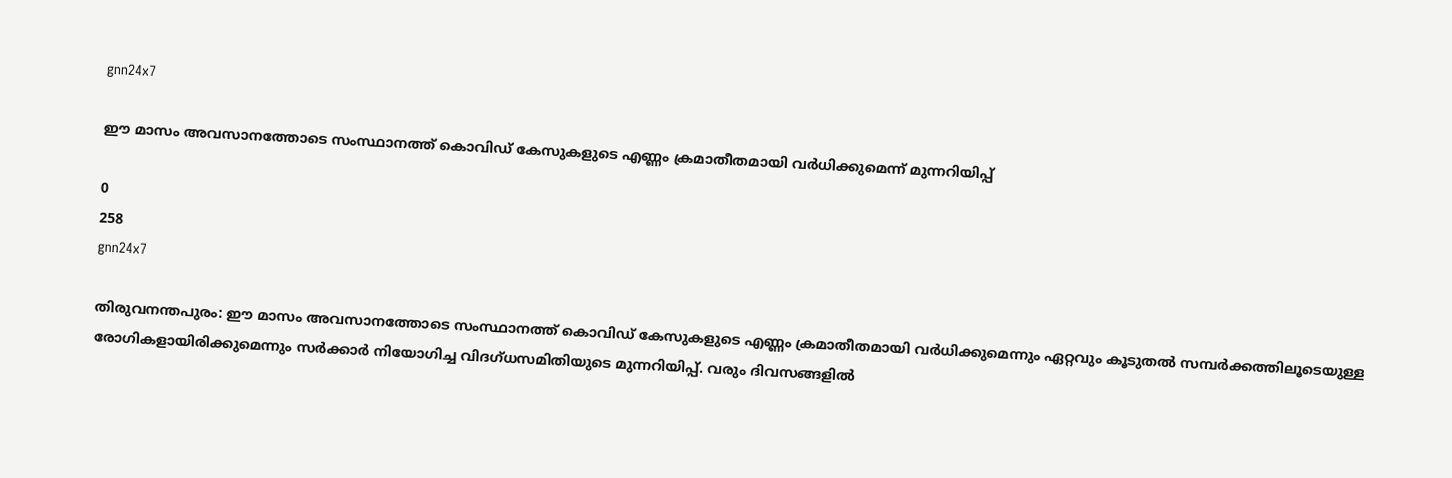gnn24x7

ഈ മാസം അവസാനത്തോടെ സംസ്ഥാനത്ത് കൊവിഡ് കേസുകളുടെ എണ്ണം ക്രമാതീതമായി വര്‍ധിക്കുമെന്ന് മുന്നറിയിപ്പ്

0
258
gnn24x7

തിരുവനന്തപുരം: ഈ മാസം അവസാനത്തോടെ സംസ്ഥാനത്ത് കൊവിഡ് കേസുകളുടെ എണ്ണം ക്രമാതീതമായി വര്‍ധിക്കുമെന്നും ഏറ്റവും കൂടുതല്‍ സമ്പര്‍ക്കത്തിലൂടെയുള്ള രോഗികളായിരിക്കുമെന്നും സര്‍ക്കാര്‍ നിയോഗിച്ച വിദഗ്ധസമിതിയുടെ മുന്നറിയിപ്പ്. വരും ദിവസങ്ങളില്‍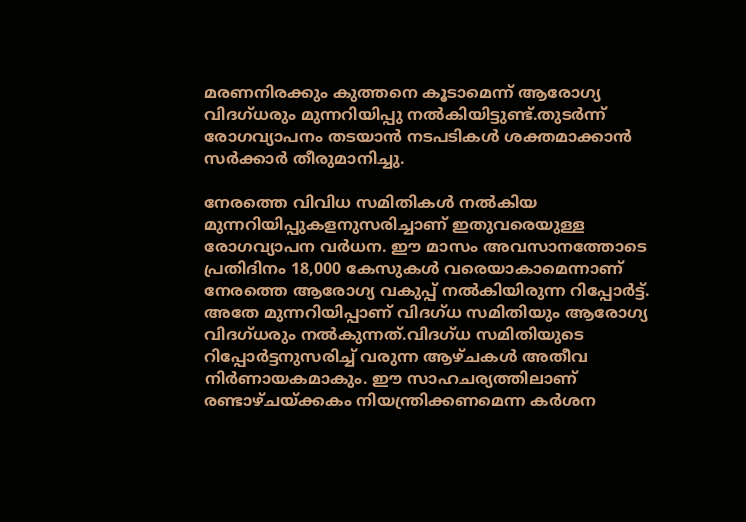മരണനിരക്കും കുത്തനെ കൂടാമെന്ന് ആരോഗ്യ വിദഗ്ധരും മുന്നറിയിപ്പു നല്‍കിയിട്ടുണ്ട്.തുടര്‍ന്ന് രോഗവ്യാപനം തടയാന്‍ നടപടികള്‍ ശക്തമാക്കാന്‍ സര്‍ക്കാര്‍ തീരുമാനിച്ചു.

നേരത്തെ വിവിധ സമിതികള്‍ നല്‍കിയ മുന്നറിയിപ്പുകളനുസരിച്ചാണ് ഇതുവരെയുള്ള രോഗവ്യാപന വര്‍ധന. ഈ മാസം അവസാനത്തോടെ പ്രതിദിനം 18,000 കേസുകള്‍ വരെയാകാമെന്നാണ് നേരത്തെ ആരോഗ്യ വകുപ്പ് നല്‍കിയിരുന്ന റിപ്പോര്‍ട്ട്. അതേ മുന്നറിയിപ്പാണ് വിദഗ്ധ സമിതിയും ആരോഗ്യ വിദഗ്ധരും നല്‍കുന്നത്.വിദഗ്ധ സമിതിയുടെ റിപ്പോര്‍ട്ടനുസരിച്ച് വരുന്ന ആഴ്ചകള്‍ അതീവ നിര്‍ണായകമാകും. ഈ സാഹചര്യത്തിലാണ് രണ്ടാഴ്ചയ്ക്കകം നിയന്ത്രിക്കണമെന്ന കര്‍ശന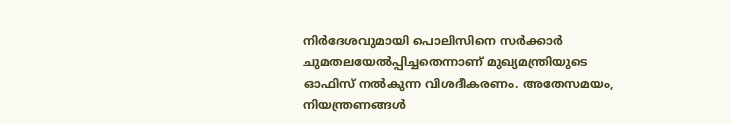നിര്‍ദേശവുമായി പൊലിസിനെ സര്‍ക്കാര്‍ ചുമതലയേല്‍പ്പിച്ചതെന്നാണ് മുഖ്യമന്ത്രിയുടെ ഓഫിസ് നല്‍കുന്ന വിശദീകരണം. അതേസമയം, നിയന്ത്രണങ്ങള്‍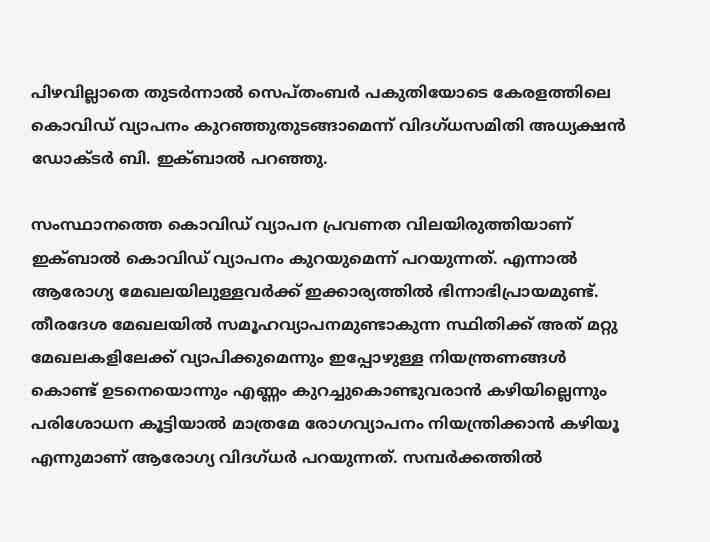പിഴവില്ലാതെ തുടര്‍ന്നാല്‍ സെപ്തംബര്‍ പകുതിയോടെ കേരളത്തിലെ കൊവിഡ് വ്യാപനം കുറഞ്ഞുതുടങ്ങാമെന്ന് വിദഗ്ധസമിതി അധ്യക്ഷന്‍ ഡോക്ടര്‍ ബി. ഇക്ബാല്‍ പറഞ്ഞു.

സംസ്ഥാനത്തെ കൊവിഡ് വ്യാപന പ്രവണത വിലയിരുത്തിയാണ് ഇക്ബാല്‍ കൊവിഡ് വ്യാപനം കുറയുമെന്ന് പറയുന്നത്. എന്നാല്‍ ആരോഗ്യ മേഖലയിലുള്ളവര്‍ക്ക് ഇക്കാര്യത്തില്‍ ഭിന്നാഭിപ്രായമുണ്ട്. തീരദേശ മേഖലയില്‍ സമൂഹവ്യാപനമുണ്ടാകുന്ന സ്ഥിതിക്ക് അത് മറ്റു മേഖലകളിലേക്ക് വ്യാപിക്കുമെന്നും ഇപ്പോഴുള്ള നിയന്ത്രണങ്ങള്‍ കൊണ്ട് ഉടനെയൊന്നും എണ്ണം കുറച്ചുകൊണ്ടുവരാന്‍ കഴിയില്ലെന്നും പരിശോധന കൂട്ടിയാല്‍ മാത്രമേ രോഗവ്യാപനം നിയന്ത്രിക്കാന്‍ കഴിയൂ എന്നുമാണ് ആരോഗ്യ വിദഗ്ധര്‍ പറയുന്നത്. സമ്പര്‍ക്കത്തില്‍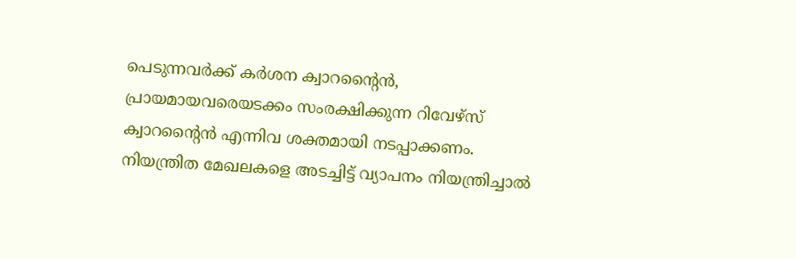പെടുന്നവര്‍ക്ക് കര്‍ശന ക്വാറന്റൈന്‍, പ്രായമായവരെയടക്കം സംരക്ഷിക്കുന്ന റിവേഴ്‌സ് ക്വാറന്റൈന്‍ എന്നിവ ശക്തമായി നടപ്പാക്കണം. നിയന്ത്രിത മേഖലകളെ അടച്ചിട്ട് വ്യാപനം നിയന്ത്രിച്ചാല്‍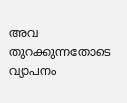അവ തുറക്കുന്നതോടെ വ്യാപനം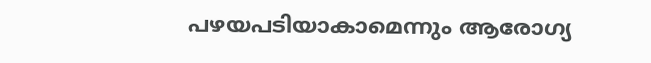പഴയപടിയാകാമെന്നും ആരോഗ്യ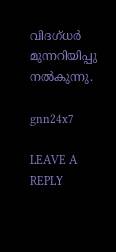വിദഗ്ധര്‍ മുന്നറിയിപ്പു നല്‍കുന്നു.

gnn24x7

LEAVE A REPLY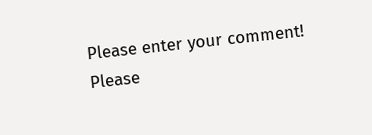Please enter your comment!
Please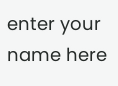enter your name here